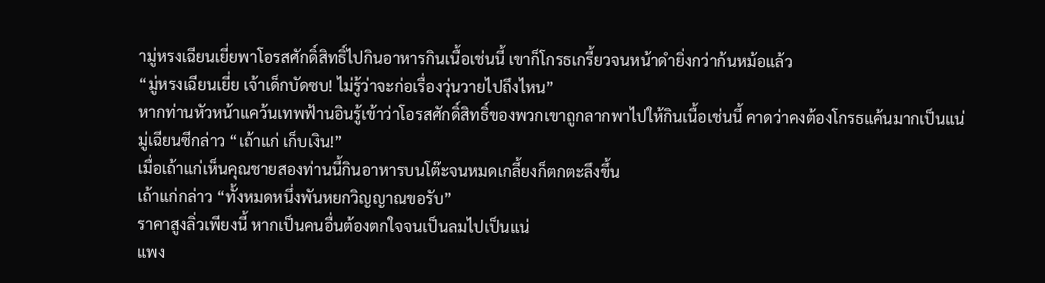ามู่หรงเฉียนเยี่ยพาโอรสศักดิ์สิทธิ์ไปกินอาหารกินเนื้อเช่นนี้ เขาก็โกรธเกรี้ยวจนหน้าดำยิ่งกว่าก้นหม้อแล้ว
“มู่หรงเฉียนเยี่ย เจ้าเด็กบัดซบ! ไม่รู้ว่าจะก่อเรื่องวุ่นวายไปถึงไหน”
หากท่านหัวหน้าแคว้นเทพฟ้านอินรู้เข้าว่าโอรสศักดิ์สิทธิ์ของพวกเขาถูกลากพาไปให้กินเนื้อเช่นนี้ คาดว่าคงต้องโกรธแค้นมากเป็นแน่
มู่เฉียนซีกล่าว “เถ้าแก่ เก็บเงิน!”
เมื่อเถ้าแก่เห็นคุณชายสองท่านนี้กินอาหารบนโต๊ะจนหมดเกลี้ยงก็ตกตะลึงขึ้น
เถ้าแก่กล่าว “ทั้งหมดหนึ่งพันหยกวิญญาณขอรับ”
ราคาสูงลิ่วเพียงนี้ หากเป็นคนอื่นต้องตกใจจนเป็นลมไปเป็นแน่
แพง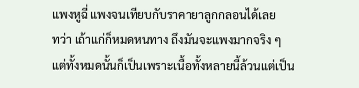แพงหูฉี่ แพงจนเทียบกับราคายาลูกกลอนได้เลย
ทว่า เถ้าแก่ก็หมดหนทาง ถึงมันจะแพงมากจริง ๆ แต่ทั้งหมดนั้นก็เป็นเพราะเนื้อทั้งหลายนี้ล้วนแต่เป็น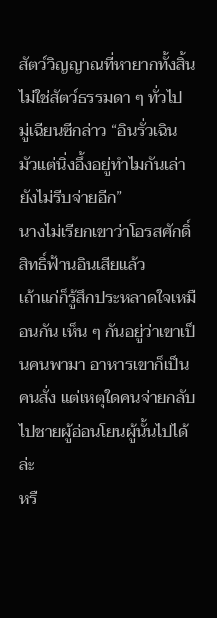สัตว์วิญญาณที่หายากทั้งสิ้น ไม่ใช่สัตว์ธรรมดา ๆ ทั่วไป
มู่เฉียนซีกล่าว “อินรั่วเฉิน มัวแต่นิ่งอึ้งอยู่ทำไมกันเล่า ยังไม่รีบจ่ายอีก”
นางไม่เรียกเขาว่าโอรสศักดิ์สิทธิ์ฟ้านอินเสียแล้ว
เถ้าแก่ก็รู้สึกประหลาดใจเหมือนกัน เห็น ๆ กันอยู่ว่าเขาเป็นคนพามา อาหารเขาก็เป็นคนสั่ง แต่เหตุใดคนจ่ายกลับไปชายผู้อ่อนโยนผู้นั้นไปได้ล่ะ
หรื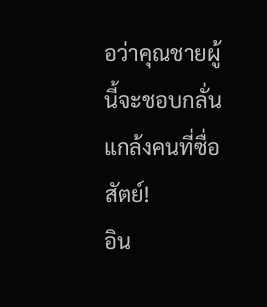อว่าคุณชายผู้นี้จะชอบกลั่นแกล้งคนที่ซื่อสัตย์!
อิน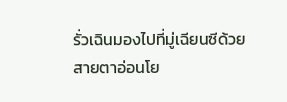รั่วเฉินมองไปที่มู่เฉียนซีด้วยสายตาอ่อนโย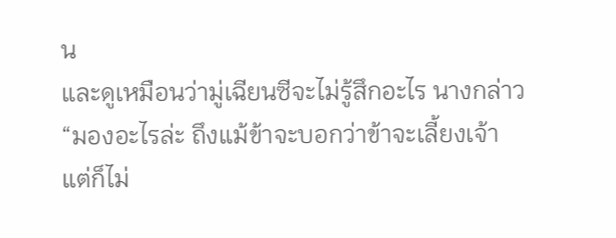น
และดูเหมือนว่ามู่เฉียนซีจะไม่รู้สึกอะไร นางกล่าว “มองอะไรล่ะ ถึงแม้ข้าจะบอกว่าข้าจะเลี้ยงเจ้า แต่ก็ไม่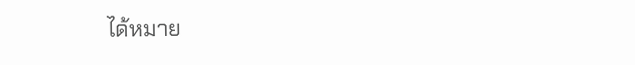ได้หมาย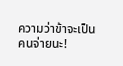ความว่าข้าจะเป็นคนจ่ายนะ!